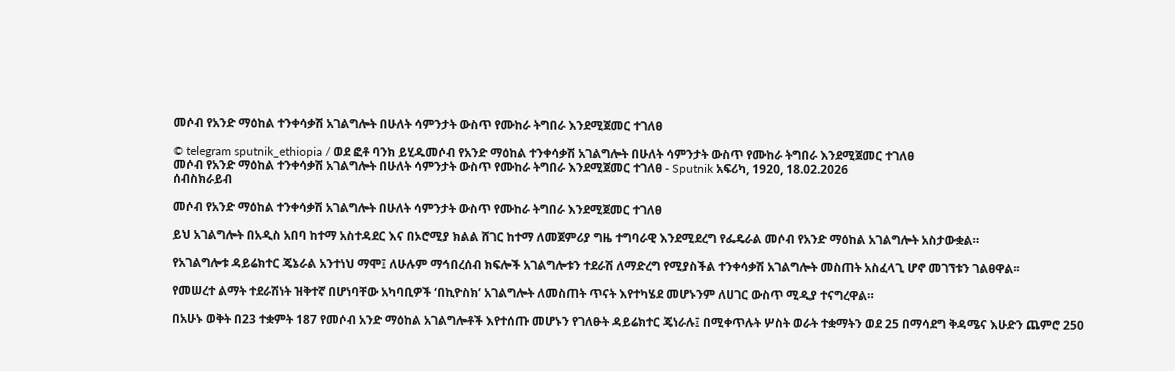መሶብ የአንድ ማዕከል ተንቀሳቃሽ አገልግሎት በሁለት ሳምንታት ውስጥ የሙከራ ትግበራ እንደሚጀመር ተገለፀ

© telegram sputnik_ethiopia / ወደ ፎቶ ባንክ ይሂዱመሶብ የአንድ ማዕከል ተንቀሳቃሽ አገልግሎት በሁለት ሳምንታት ውስጥ የሙከራ ትግበራ እንደሚጀመር ተገለፀ
መሶብ የአንድ ማዕከል ተንቀሳቃሽ አገልግሎት በሁለት ሳምንታት ውስጥ የሙከራ ትግበራ እንደሚጀመር ተገለፀ - Sputnik አፍሪካ, 1920, 18.02.2026
ሰብስክራይብ

መሶብ የአንድ ማዕከል ተንቀሳቃሽ አገልግሎት በሁለት ሳምንታት ውስጥ የሙከራ ትግበራ እንደሚጀመር ተገለፀ

ይህ አገልግሎት በአዲስ አበባ ከተማ አስተዳደር እና በኦሮሚያ ክልል ሸገር ከተማ ለመጀምሪያ ግዜ ተግባራዊ እንደሚደረግ የፌዴራል መሶብ የአንድ ማዕከል አገልግሎት አስታውቋል።

የአገልግሎቱ ዳይሬክተር ጄኔራል አንተነህ ማሞ፤ ለሁሉም ማኅበረሰብ ክፍሎች አገልግሎቱን ተደራሽ ለማድረግ የሚያስችል ተንቀሳቃሽ አገልግሎት መስጠት አስፈላጊ ሆኖ መገኘቱን ገልፀዋል፡፡

የመሠረተ ልማት ተደራሽነት ዝቅተኛ በሆነባቸው አካባቢዎች ‘በኪዮስክ’ አገልግሎት ለመስጠት ጥናት እየተካሄደ መሆኑንም ለሀገር ውስጥ ሚዲያ ተናግረዋል።

በአሁኑ ወቅት በ23 ተቋምት 187 የመሶብ አንድ ማዕከል አገልግሎቶች እየተሰጡ መሆኑን የገለፁት ዳይሬክተር ጄነራሉ፤ በሚቀጥሉት ሦስት ወራት ተቋማትን ወደ 25 በማሳደግ ቅዳሜና እሁድን ጨምሮ 250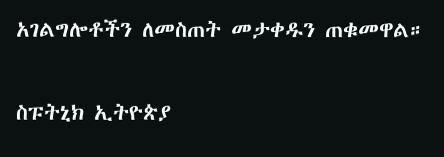አገልግሎቶችን ለመስጠት መታቀዱን ጠቁመዋል።

ስፑትኒክ ኢትዮጵያ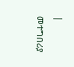| መተግበሪያ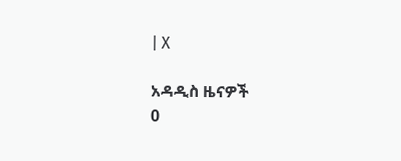| X

አዳዲስ ዜናዎች
0